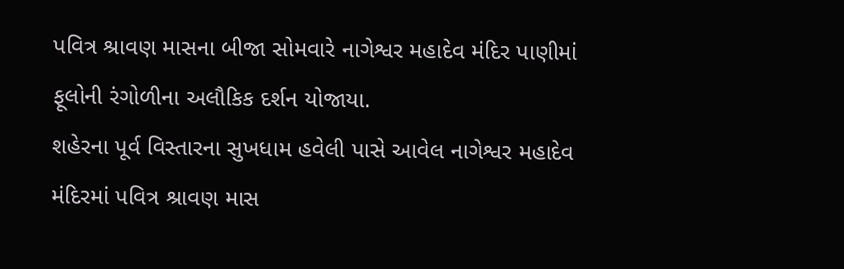પવિત્ર શ્રાવણ માસના બીજા સોમવારે નાગેશ્વર મહાદેવ મંદિર પાણીમાં ફૂલોની રંગોળીના અલૌકિક દર્શન યોજાયા.
શહેરના પૂર્વ વિસ્તારના સુખધામ હવેલી પાસે આવેલ નાગેશ્વર મહાદેવ મંદિરમાં પવિત્ર શ્રાવણ માસ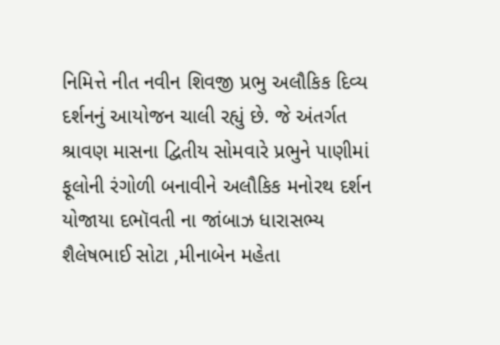નિમિત્તે નીત નવીન શિવજી પ્રભુ અલૌકિક દિવ્ય દર્શનનું આયોજન ચાલી રહ્યું છે. જે અંતર્ગત શ્રાવણ માસના દ્વિતીય સોમવારે પ્રભુને પાણીમાં ફૂલોની રંગોળી બનાવીને અલૌકિક મનોરથ દર્શન યોજાયા દભૉવતી ના જાંબાઝ ધારાસભ્ય શૈલેષભાઈ સોટા ,મીનાબેન મહેતા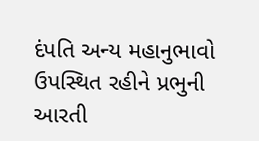દંપતિ અન્ય મહાનુભાવો ઉપસ્થિત રહીને પ્રભુની આરતી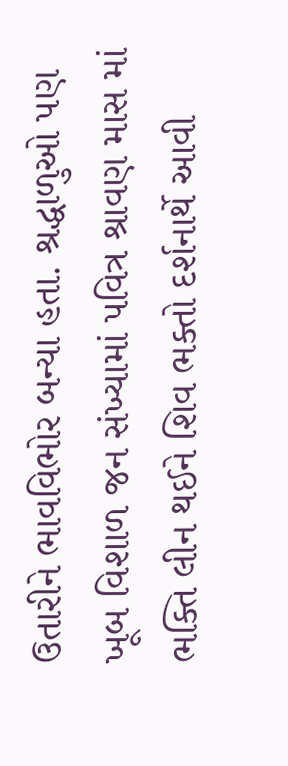ઉતારીને ભાવવિભોર બન્યા હતા. શ્રદ્ધાળુઓ પણ ખૂબ વિશાળ જન સંખ્યામાં પવિત્ર શ્રાવણ માસ માં ભક્તિ લીન થઈને શિવ ભક્તો દર્શનાર્થે આવી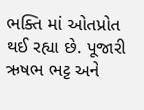ભક્તિ માં ઓતપ્રોત થઈ રહ્યા છે. પૂજારી ઋષભ ભટ્ટ અને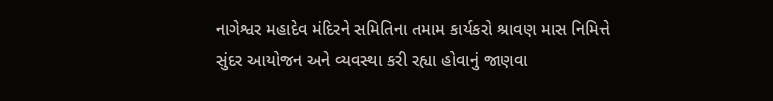નાગેશ્વર મહાદેવ મંદિરને સમિતિના તમામ કાર્યકરો શ્રાવણ માસ નિમિત્તે સુંદર આયોજન અને વ્યવસ્થા કરી રહ્યા હોવાનું જાણવા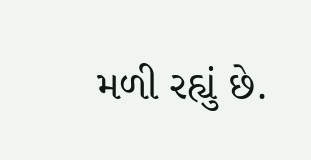મળી રહ્યું છે.